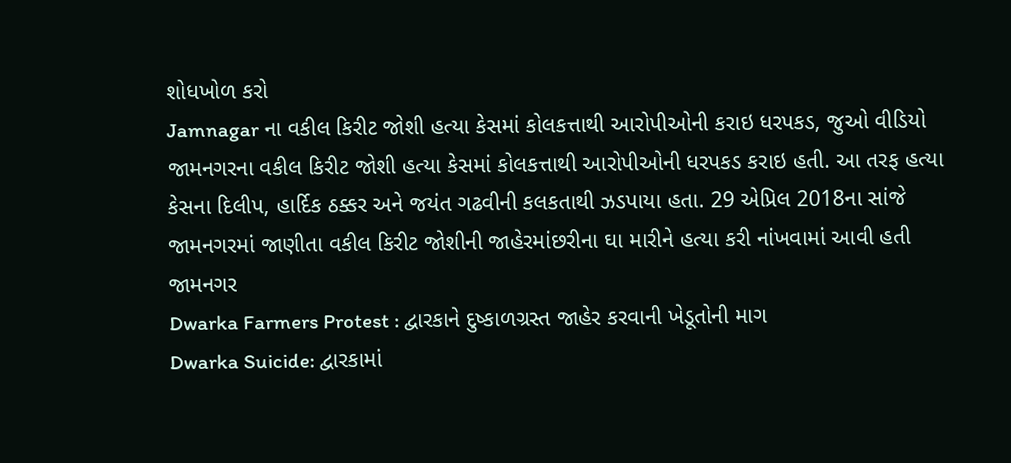શોધખોળ કરો
Jamnagar ના વકીલ કિરીટ જોશી હત્યા કેસમાં કોલકત્તાથી આરોપીઓની કરાઇ ધરપકડ, જુઓ વીડિયો
જામનગરના વકીલ કિરીટ જોશી હત્યા કેસમાં કોલકત્તાથી આરોપીઓની ધરપકડ કરાઇ હતી. આ તરફ હત્યા કેસના દિલીપ, હાર્દિક ઠક્કર અને જયંત ગઢવીની કલકતાથી ઝડપાયા હતા. 29 એપ્રિલ 2018ના સાંજે જામનગરમાં જાણીતા વકીલ કિરીટ જોશીની જાહેરમાંછરીના ઘા મારીને હત્યા કરી નાંખવામાં આવી હતી
જામનગર
Dwarka Farmers Protest : દ્વારકાને દુષ્કાળગ્રસ્ત જાહેર કરવાની ખેડૂતોની માગ
Dwarka Suicide: દ્વારકામાં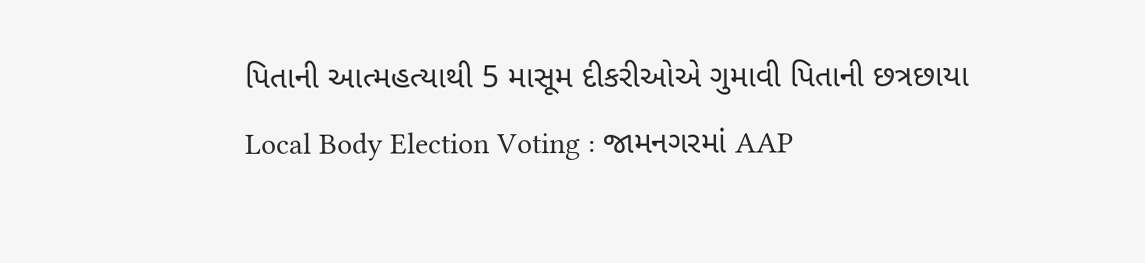પિતાની આત્મહત્યાથી 5 માસૂમ દીકરીઓએ ગુમાવી પિતાની છત્રછાયા
Local Body Election Voting : જામનગરમાં AAP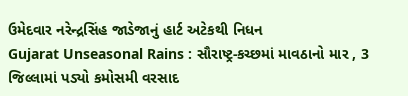ઉમેદવાર નરેન્દ્રસિંહ જાડેજાનું હાર્ટ અટેકથી નિધન
Gujarat Unseasonal Rains : સૌરાષ્ટ્ર-કચ્છમાં માવઠાનો માર , 3 જિલ્લામાં પડ્યો કમોસમી વરસાદ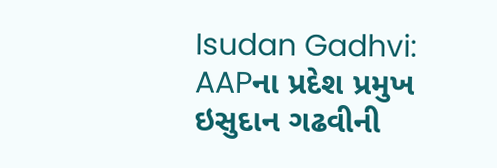Isudan Gadhvi: AAPના પ્રદેશ પ્રમુખ ઇસુદાન ગઢવીની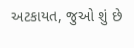અટકાયત, જુઓ શું છે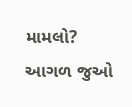મામલો?
આગળ જુઓ